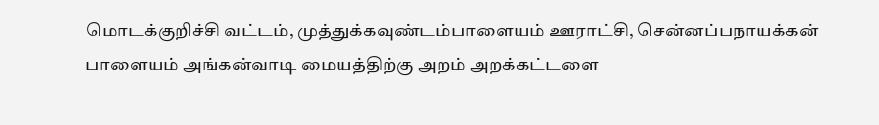மொடக்குறிச்சி வட்டம், முத்துக்கவுண்டம்பாளையம் ஊராட்சி, சென்னப்பநாயக்கன் பாளையம் அங்கன்வாடி மையத்திற்கு அறம் அறக்கட்டளை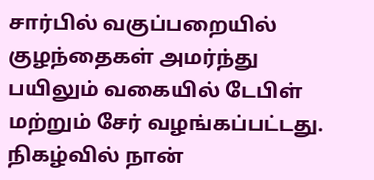சார்பில் வகுப்பறையில் குழந்தைகள் அமர்ந்து பயிலும் வகையில் டேபிள் மற்றும் சேர் வழங்கப்பட்டது. நிகழ்வில் நான்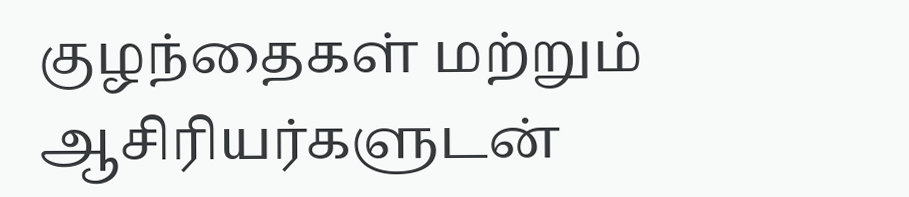குழந்தைகள் மற்றும் ஆசிரியர்களுடன்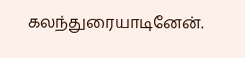கலந்துரையாடினேன்.